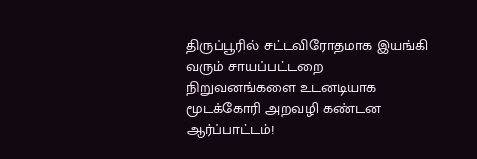திருப்பூரில் சட்டவிரோதமாக இயங்கி வரும் சாயப்பட்டறை நிறுவனங்களை உடனடியாக மூடக்கோரி அறவழி கண்டன ஆர்ப்பாட்டம்!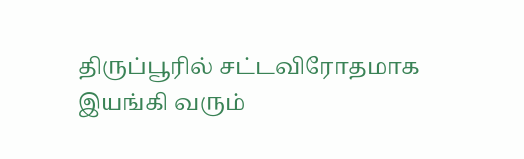திருப்பூரில் சட்டவிரோதமாக இயங்கி வரும்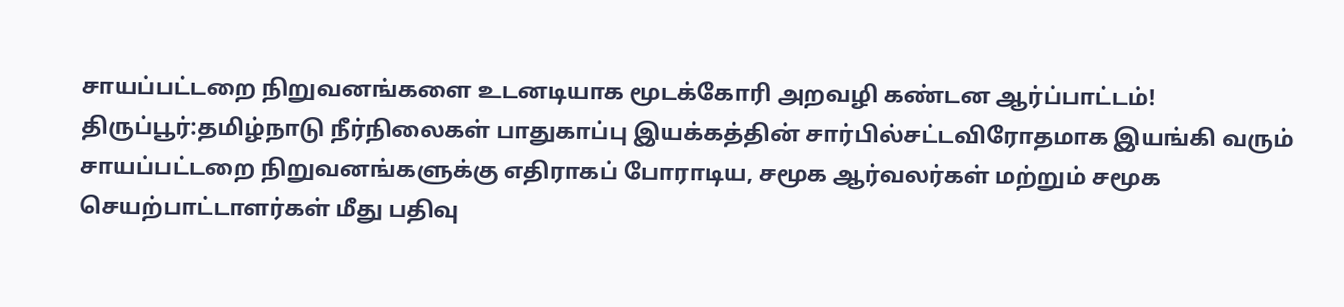சாயப்பட்டறை நிறுவனங்களை உடனடியாக மூடக்கோரி அறவழி கண்டன ஆர்ப்பாட்டம்! திருப்பூர்:தமிழ்நாடு நீர்நிலைகள் பாதுகாப்பு இயக்கத்தின் சார்பில்சட்டவிரோதமாக இயங்கி வரும் சாயப்பட்டறை நிறுவனங்களுக்கு எதிராகப் போராடிய, சமூக ஆர்வலர்கள் மற்றும் சமூக செயற்பாட்டாளர்கள் மீது பதிவு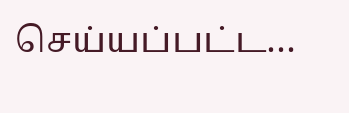செய்யப்பட்ட…